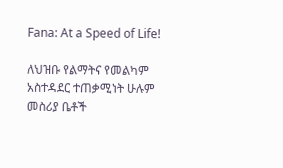Fana: At a Speed of Life!

ለህዝቡ የልማትና የመልካም አስተዳደር ተጠቃሚነት ሁሉም መስሪያ ቤቶች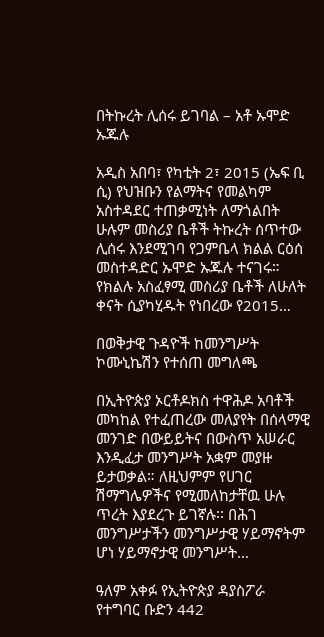በትኩረት ሊሰሩ ይገባል – አቶ ኡሞድ ኡጁሉ

አዲስ አበባ፣ የካቲት 2፣ 2015 (ኤፍ ቢ ሲ) የህዝቡን የልማትና የመልካም አስተዳደር ተጠቃሚነት ለማጎልበት ሁሉም መስሪያ ቤቶች ትኩረት ሰጥተው ሊሰሩ እንደሚገባ የጋምቤላ ክልል ርዕሰ መስተዳድር ኡሞድ ኡጁሉ ተናገሩ። የክልሉ አስፈፃሚ መስሪያ ቤቶች ለሁለት ቀናት ሲያካሂዱት የነበረው የ2015…

በወቅታዊ ጉዳዮች ከመንግሥት ኮሙኒኬሽን የተሰጠ መግለጫ

በኢትዮጵያ ኦርቶዶክስ ተዋሕዶ አባቶች መካከል የተፈጠረው መለያየት በሰላማዊ መንገድ በውይይትና በውስጥ አሠራር እንዲፈታ መንግሥት አቋም መያዙ ይታወቃል። ለዚህምም የሀገር ሽማግሌዎችና የሚመለከታቸዉ ሁሉ ጥረት እያደረጉ ይገኛሉ፡፡ በሕገ መንግሥታችን መንግሥታዊ ሃይማኖትም ሆነ ሃይማኖታዊ መንግሥት…

ዓለም አቀፉ የኢትዮጵያ ዳያስፖራ የተግባር ቡድን 442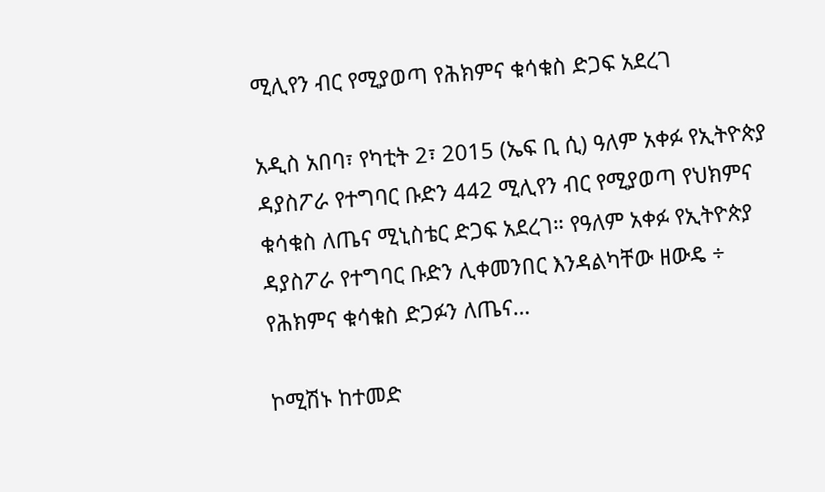ሚሊየን ብር የሚያወጣ የሕክምና ቁሳቁስ ድጋፍ አደረገ

አዲስ አበባ፣ የካቲት 2፣ 2015 (ኤፍ ቢ ሲ) ዓለም አቀፉ የኢትዮጵያ ዳያስፖራ የተግባር ቡድን 442 ሚሊየን ብር የሚያወጣ የህክምና ቁሳቁስ ለጤና ሚኒስቴር ድጋፍ አደረገ። የዓለም አቀፉ የኢትዮጵያ ዳያስፖራ የተግባር ቡድን ሊቀመንበር እንዳልካቸው ዘውዴ ÷ የሕክምና ቁሳቁስ ድጋፉን ለጤና…

ኮሚሽኑ ከተመድ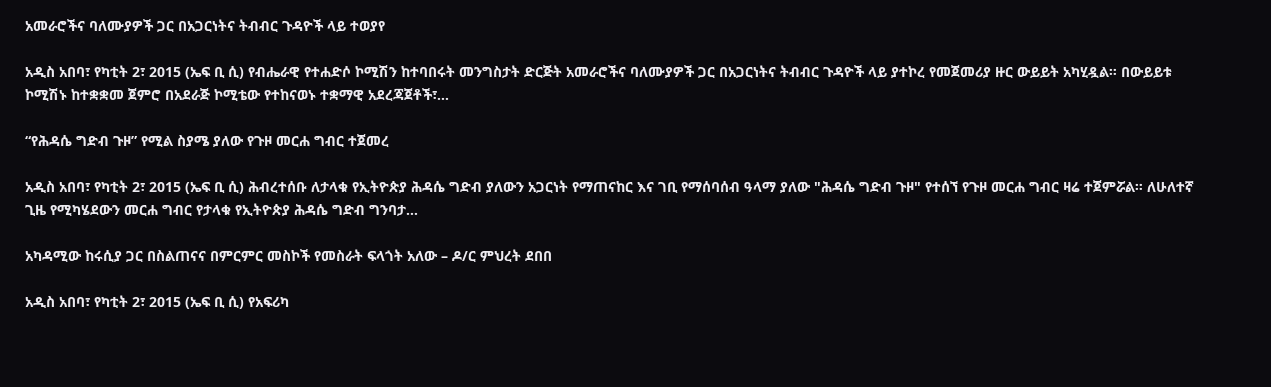አመራሮችና ባለሙያዎች ጋር በአጋርነትና ትብብር ጉዳዮች ላይ ተወያየ

አዲስ አበባ፣ የካቲት 2፣ 2015 (ኤፍ ቢ ሲ) የብሔራዊ የተሐድሶ ኮሚሽን ከተባበሩት መንግስታት ድርጅት አመራሮችና ባለሙያዎች ጋር በአጋርነትና ትብብር ጉዳዮች ላይ ያተኮረ የመጀመሪያ ዙር ውይይት አካሂዷል። በውይይቱ ኮሚሽኑ ከተቋቋመ ጀምሮ በአደራጅ ኮሚቴው የተከናወኑ ተቋማዊ አደረጃጀቶች፣…

“የሕዳሴ ግድብ ጉዞ” የሚል ስያሜ ያለው የጉዞ መርሐ ግብር ተጀመረ

አዲስ አበባ፣ የካቲት 2፣ 2015 (ኤፍ ቢ ሲ) ሕብረተሰቡ ለታላቁ የኢትዮጵያ ሕዳሴ ግድብ ያለውን አጋርነት የማጠናከር እና ገቢ የማሰባሰብ ዓላማ ያለው "ሕዳሴ ግድብ ጉዞ" የተሰኘ የጉዞ መርሐ ግብር ዛሬ ተጀምሯል። ለሁለተኛ ጊዜ የሚካሄደውን መርሐ ግብር የታላቁ የኢትዮጵያ ሕዳሴ ግድብ ግንባታ…

አካዳሚው ከሩሲያ ጋር በስልጠናና በምርምር መስኮች የመስራት ፍላጎት አለው – ዶ/ር ምህረት ደበበ

አዲስ አበባ፣ የካቲት 2፣ 2015 (ኤፍ ቢ ሲ) የአፍሪካ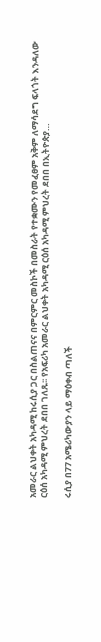አመራር ልህቀት አካዳሚ ከሩሲያ ጋር በስልጠናና በምርምር መስኮች በመስራት የተቋሙን የመፈፀም አቅም ለማሳደግ ፍላጎት እንዳለው ርዕሰ አካዳሚ ምህረት ደበበ ገለጹ፡፡ የአፍሪካ አመራር ልህቀት አካዳሚ ርዕሰ አካዳሚ ምህረት ደበበ በኢትዮጵያ…

ሩሲያ በ77 አሜሪካውያን ላይ ማዕቀብ ጣለች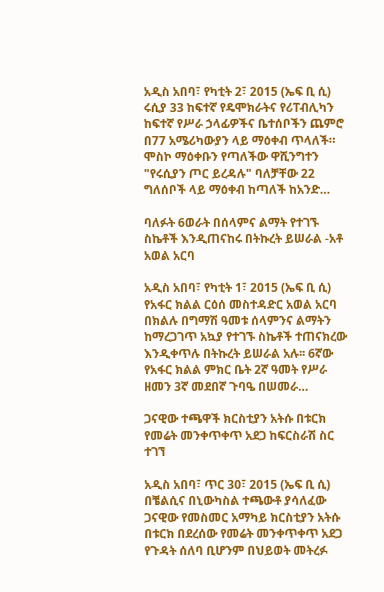አዲስ አበባ፣ የካቲት 2፣ 2015 (ኤፍ ቢ ሲ) ሩሲያ 33 ከፍተኛ የዴሞክራትና የሪፐብሊካን ከፍተኛ የሥራ ኃላፊዎችና ቤተሰቦችን ጨምሮ በ77 አሜሪካውያን ላይ ማዕቀብ ጥላለች። ሞስኮ ማዕቀቡን የጣለችው ዋሺንግተን "የሩሲያን ጦር ይረዳሉ" ባለቻቸው 22 ግለሰቦች ላይ ማዕቀብ ከጣለች ከአንድ…

ባለፉት 6ወራት በሰላምና ልማት የተገኙ ስኬቶች እንዲጠናከሩ በትኩረት ይሠራል -አቶ አወል አርባ

አዲስ አበባ፣ የካቲት 1፣ 2015 (ኤፍ ቢ ሲ) የአፋር ክልል ርዕሰ መስተዳድር አወል አርባ በክልሉ በግማሽ ዓመቱ ሰላምንና ልማትን ከማረጋገጥ አኳያ የተገኙ ስኬቶች ተጠናክረው እንዲቀጥሉ በትኩረት ይሠራል አሉ፡፡ 6ኛው የአፋር ክልል ምክር ቤት 2ኛ ዓመት የሥራ ዘመን 3ኛ መደበኛ ጉባዔ በሠመራ…

ጋናዊው ተጫዋች ክርስቲያን አትሱ በቱርክ የመሬት መንቀጥቀጥ አደጋ ከፍርስራሽ ስር ተገኘ

አዲስ አበባ፣ ጥር 30፣ 2015 (ኤፍ ቢ ሲ) በቼልሲና በኒውካስል ተጫውቶ ያሳለፈው ጋናዊው የመስመር አማካይ ክርስቲያን አትሱ በቱርክ በደረሰው የመሬት መንቀጥቀጥ አደጋ የጉዳት ሰለባ ቢሆንም በህይወት መትረፉ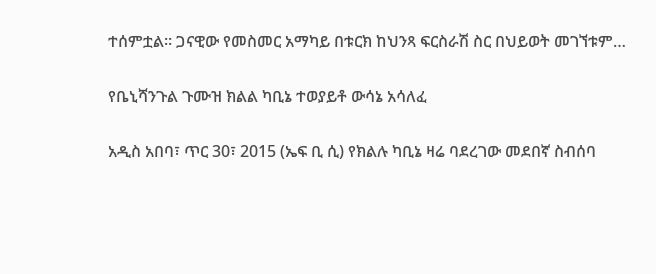ተሰምቷል። ጋናዊው የመስመር አማካይ በቱርክ ከህንጻ ፍርስራሽ ስር በህይወት መገኘቱም…

የቤኒሻንጉል ጉሙዝ ክልል ካቢኔ ተወያይቶ ውሳኔ አሳለፈ

አዲስ አበባ፣ ጥር 30፣ 2015 (ኤፍ ቢ ሲ) የክልሉ ካቢኔ ዛሬ ባደረገው መደበኛ ስብሰባ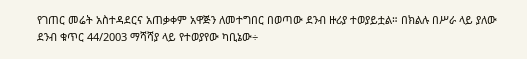የገጠር መሬት አስተዳደርና አጠቃቀም አዋጅን ለመተግበር በወጣው ደንብ ዙሪያ ተወያይቷል። በክልሉ በሥራ ላይ ያለው ደንብ ቁጥር 44/2003 ማሻሻያ ላይ የተወያየው ካቢኔው÷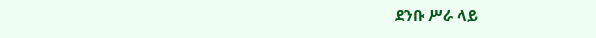ደንቡ ሥራ ላይ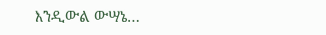እንዲውል ውሣኔ…